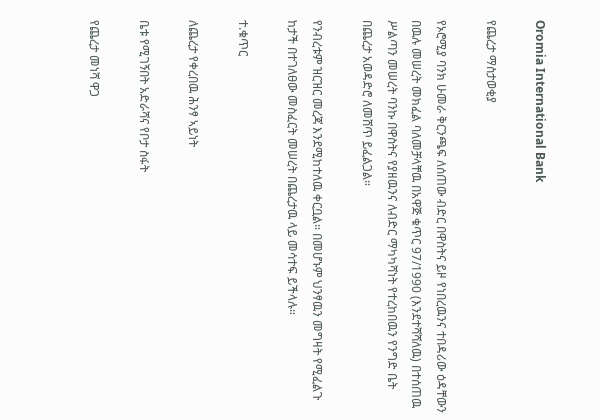Oromia International Bank

የጨረታ ማስታወቂያ

የኦሮሚያ ባንክ ሁመራ ቅርንጫፍ ለሰጠው ብድር በዋስትና ይዞ የነበረዉንና ተበዳሪው ዕዳቸውን በዉሉ መሠረት መክፈል ባለመቻላቸዉ በአዋጅ ቁጥር 97/1990 (እንደተሻሻለዉ) በተሰጠዉ ሥልጣን መሠረት ባንኩ በዋስትና የያዘዉንና ለብድር ማካካሻነት የተረከበዉን የንግድ ቤት በጨረታ አወዳድሮ ለመሸጥ ይፈልጋል።

የንብረቱም ዝርዝር መረጃ እንደሚከተለዉ ቀርቧል። በመሆኑም ህንፃዉን መግዛት የሚፈልጉ ከታች በተገለፀው መስፈርት መሠረት በጨረታዉ ላይ መሳተፍ ይችላሉ።

ተ.ቁጥር

ለጨረታ የቀረበዉ ሕንፃ ኣይነት

ቤቱ የሚገኝበት አድራሻና የቦታ ስፋት

የጨረታ መነሻ ዋጋ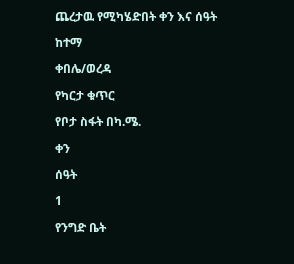ጨረታዉ የሚካሄድበት ቀን እና ሰዓት

ከተማ

ቀበሌ/ወረዳ

የካርታ ቁጥር

የቦታ ስፋት በካ.ሜ.

ቀን

ሰዓት

1

የንግድ ቤት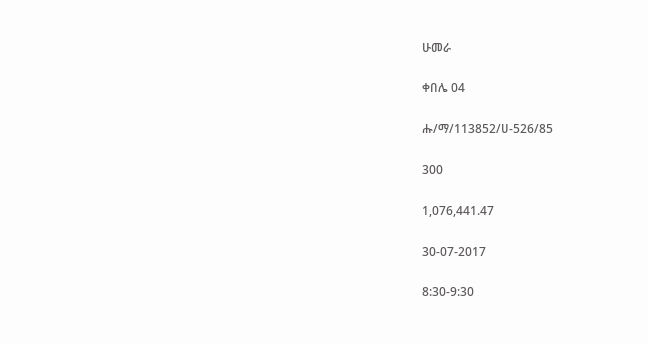ሁመራ

ቀበሌ 04

ሑ/ማ/113852/ሀ-526/85

300

1,076,441.47

30-07-2017

8:30-9:30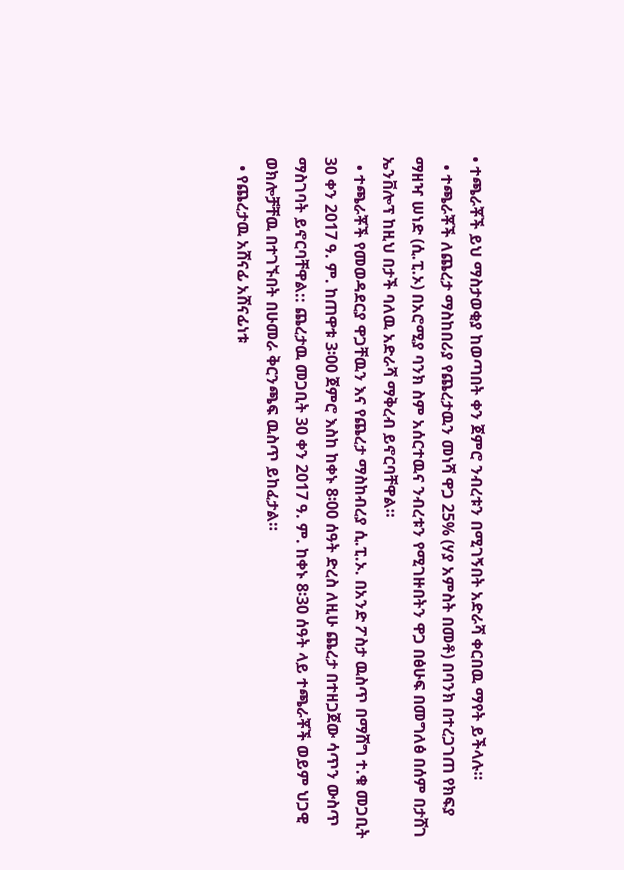• ተጫራቾች ይህ ማስታወቂያ ከወጣበት ቀን ጀምሮ ንብረቱን በሚገኝበት አድራሻ ቀርበዉ ማየት ይችላሉ።
  • ተጫራቾች ለጨረታ ማስከበሪያ የጨረታዉን መነሻ ዋጋ 25% (ሃያ አምስት በመቶ) በባንክ በተረጋገጠ የክፍያ ማዘዣ ሠነድ (ሲ.ፒ.ኦ) በአሮሚያ ባንክ ስም አሰርተዉና ንብረቱን የሚገዙበትን ዋጋ በፅሁፍ በመግለፅ በሰም በታሸገ ኤንቨሎፕ ከዚህ በታች ባለዉ አድራሻ ማቅረብ ይኖርባቸዋል።
  • ተጫራቾች የመወዳደርያ ዋጋቸዉን እና የጨረታ ማስከብረያ ሲ.ፒ.ኦ. በአንድ ፖስታ ዉስጥ በማሸግ ተ.ቁ መጋቢት 30 ቀን 2017 ዓ. ም. ከጠዋቱ 3፡00 ጀምሮ እስከ ከቀኑ 8፡00 ሰዓት ድረስ ለዚሁ ጨረታ በተዘጋጀው ሳጥን ውስጥ ማስገባት ይኖርባቸዋል:: ጨረታዉ መጋቢት 30 ቀን 2017 ዓ. ም. ከቀኑ 8፡30 ሰዓት ላይ ተጫራቾች ወይም ህጋዊ ወክሎቻቸዉ በተገኙበት በሁመራ ቅርንጫፍ ዉስጥ ይከፈታል።
  • የጨረታዉ አሸናፊ አሸናፊነቱ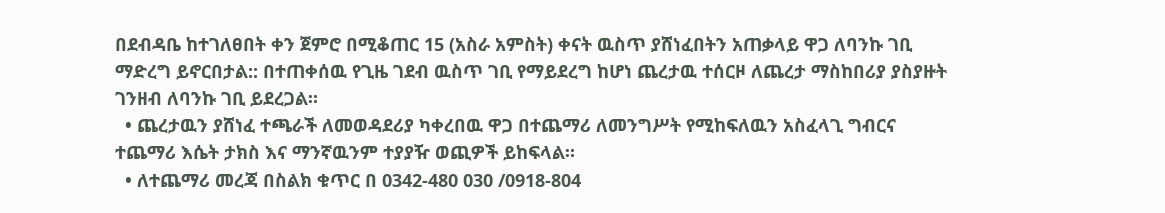በደብዳቤ ከተገለፀበት ቀን ጀምሮ በሚቆጠር 15 (አስራ አምስት) ቀናት ዉስጥ ያሸነፈበትን አጠቃላይ ዋጋ ለባንኩ ገቢ ማድረግ ይኖርበታል:: በተጠቀሰዉ የጊዜ ገደብ ዉስጥ ገቢ የማይደረግ ከሆነ ጨረታዉ ተሰርዞ ለጨረታ ማስከበሪያ ያስያዙት ገንዘብ ለባንኩ ገቢ ይደረጋል።
  • ጨረታዉን ያሸነፈ ተጫራች ለመወዳደሪያ ካቀረበዉ ዋጋ በተጨማሪ ለመንግሥት የሚከፍለዉን አስፈላጊ ግብርና ተጨማሪ እሴት ታክስ እና ማንኛዉንም ተያያዥ ወጪዎች ይከፍላል።
  • ለተጨማሪ መረጃ በስልክ ቁጥር በ 0342-480 030 /0918-804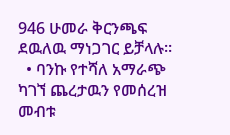946 ሁመራ ቅርንጫፍ ደዉለዉ ማነጋገር ይቻላሉ።
  • ባንኩ የተሻለ አማራጭ ካገኘ ጨረታዉን የመሰረዝ መብቱ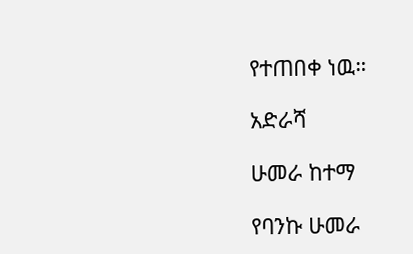የተጠበቀ ነዉ።

አድራሻ

ሁመራ ከተማ

የባንኩ ሁመራ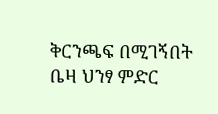ቅርንጫፍ በሚገኝበት ቤዛ ህንፃ ምድር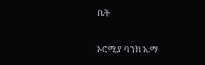ቤት

ኦሮሚያ ባንክ አ.ማ